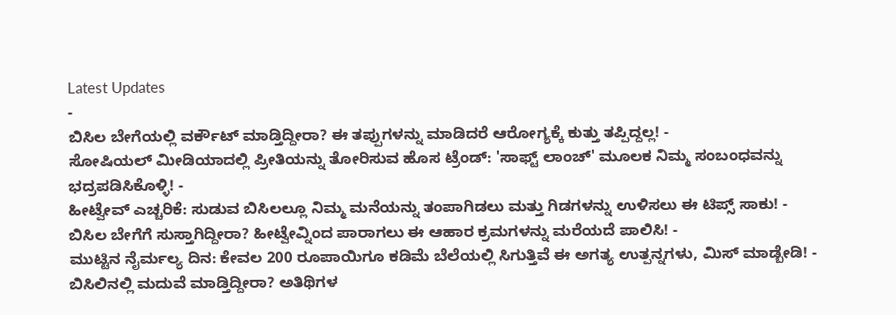Latest Updates
-
ಬಿಸಿಲ ಬೇಗೆಯಲ್ಲಿ ವರ್ಕೌಟ್ ಮಾಡ್ತಿದ್ದೀರಾ? ಈ ತಪ್ಪುಗಳನ್ನು ಮಾಡಿದರೆ ಆರೋಗ್ಯಕ್ಕೆ ಕುತ್ತು ತಪ್ಪಿದ್ದಲ್ಲ! -
ಸೋಷಿಯಲ್ ಮೀಡಿಯಾದಲ್ಲಿ ಪ್ರೀತಿಯನ್ನು ತೋರಿಸುವ ಹೊಸ ಟ್ರೆಂಡ್: 'ಸಾಫ್ಟ್ ಲಾಂಚ್' ಮೂಲಕ ನಿಮ್ಮ ಸಂಬಂಧವನ್ನು ಭದ್ರಪಡಿಸಿಕೊಳ್ಳಿ! -
ಹೀಟ್ವೇವ್ ಎಚ್ಚರಿಕೆ: ಸುಡುವ ಬಿಸಿಲಲ್ಲೂ ನಿಮ್ಮ ಮನೆಯನ್ನು ತಂಪಾಗಿಡಲು ಮತ್ತು ಗಿಡಗಳನ್ನು ಉಳಿಸಲು ಈ ಟಿಪ್ಸ್ ಸಾಕು! -
ಬಿಸಿಲ ಬೇಗೆಗೆ ಸುಸ್ತಾಗಿದ್ದೀರಾ? ಹೀಟ್ವೇವ್ನಿಂದ ಪಾರಾಗಲು ಈ ಆಹಾರ ಕ್ರಮಗಳನ್ನು ಮರೆಯದೆ ಪಾಲಿಸಿ! -
ಮುಟ್ಟಿನ ನೈರ್ಮಲ್ಯ ದಿನ: ಕೇವಲ 200 ರೂಪಾಯಿಗೂ ಕಡಿಮೆ ಬೆಲೆಯಲ್ಲಿ ಸಿಗುತ್ತಿವೆ ಈ ಅಗತ್ಯ ಉತ್ಪನ್ನಗಳು, ಮಿಸ್ ಮಾಡ್ಬೇಡಿ! -
ಬಿಸಿಲಿನಲ್ಲಿ ಮದುವೆ ಮಾಡ್ತಿದ್ದೀರಾ? ಅತಿಥಿಗಳ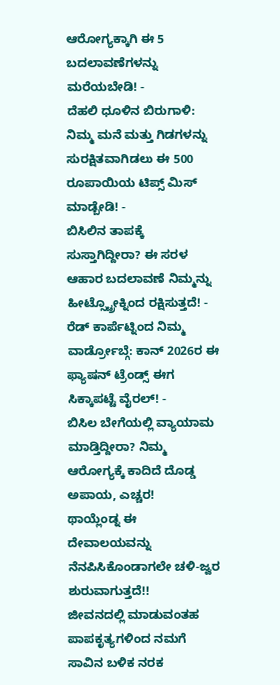ಆರೋಗ್ಯಕ್ಕಾಗಿ ಈ 5 ಬದಲಾವಣೆಗಳನ್ನು ಮರೆಯಬೇಡಿ! -
ದೆಹಲಿ ಧೂಳಿನ ಬಿರುಗಾಳಿ: ನಿಮ್ಮ ಮನೆ ಮತ್ತು ಗಿಡಗಳನ್ನು ಸುರಕ್ಷಿತವಾಗಿಡಲು ಈ 500 ರೂಪಾಯಿಯ ಟಿಪ್ಸ್ ಮಿಸ್ ಮಾಡ್ಬೇಡಿ! -
ಬಿಸಿಲಿನ ತಾಪಕ್ಕೆ ಸುಸ್ತಾಗಿದ್ದೀರಾ? ಈ ಸರಳ ಆಹಾರ ಬದಲಾವಣೆ ನಿಮ್ಮನ್ನು ಹೀಟ್ಸ್ಟ್ರೋಕ್ನಿಂದ ರಕ್ಷಿಸುತ್ತದೆ! -
ರೆಡ್ ಕಾರ್ಪೆಟ್ನಿಂದ ನಿಮ್ಮ ವಾರ್ಡ್ರೋಬ್ಗೆ: ಕಾನ್ 2026ರ ಈ ಫ್ಯಾಷನ್ ಟ್ರೆಂಡ್ಸ್ ಈಗ ಸಿಕ್ಕಾಪಟ್ಟೆ ವೈರಲ್! -
ಬಿಸಿಲ ಬೇಗೆಯಲ್ಲಿ ವ್ಯಾಯಾಮ ಮಾಡ್ತಿದ್ದೀರಾ? ನಿಮ್ಮ ಆರೋಗ್ಯಕ್ಕೆ ಕಾದಿದೆ ದೊಡ್ಡ ಅಪಾಯ, ಎಚ್ಚರ!
ಥಾಯ್ಲೆಂಡ್ನ ಈ ದೇವಾಲಯವನ್ನು ನೆನಪಿಸಿಕೊಂಡಾಗಲೇ ಚಳಿ-ಜ್ವರ ಶುರುವಾಗುತ್ತದೆ!!
ಜೀವನದಲ್ಲಿ ಮಾಡುವಂತಹ ಪಾಪಕೃತ್ಯಗಳಿಂದ ನಮಗೆ ಸಾವಿನ ಬಳಿಕ ನರಕ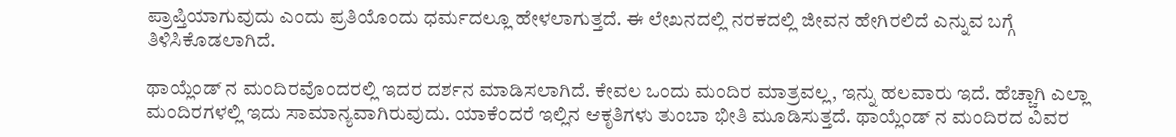ಪ್ರಾಪ್ತಿಯಾಗುವುದು ಎಂದು ಪ್ರತಿಯೊಂದು ಧರ್ಮದಲ್ಲೂ ಹೇಳಲಾಗುತ್ತದೆ. ಈ ಲೇಖನದಲ್ಲಿ ನರಕದಲ್ಲಿ ಜೀವನ ಹೇಗಿರಲಿದೆ ಎನ್ನುವ ಬಗ್ಗೆ ತಿಳಿಸಿಕೊಡಲಾಗಿದೆ.

ಥಾಯ್ಲೆಂಡ್ ನ ಮಂದಿರವೊಂದರಲ್ಲಿ ಇದರ ದರ್ಶನ ಮಾಡಿಸಲಾಗಿದೆ. ಕೇವಲ ಒಂದು ಮಂದಿರ ಮಾತ್ರವಲ್ಲ, ಇನ್ನು ಹಲವಾರು ಇದೆ. ಹೆಚ್ಚಾಗಿ ಎಲ್ಲಾ ಮಂದಿರಗಳಲ್ಲಿ ಇದು ಸಾಮಾನ್ಯವಾಗಿರುವುದು. ಯಾಕೆಂದರೆ ಇಲ್ಲಿನ ಆಕೃತಿಗಳು ತುಂಬಾ ಭೀತಿ ಮೂಡಿಸುತ್ತದೆ. ಥಾಯ್ಲೆಂಡ್ ನ ಮಂದಿರದ ವಿವರ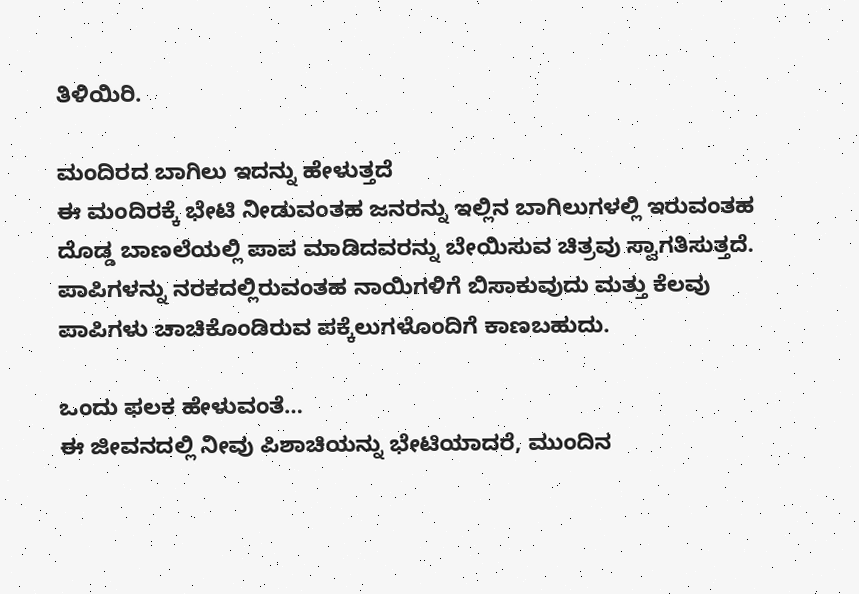ತಿಳಿಯಿರಿ.

ಮಂದಿರದ ಬಾಗಿಲು ಇದನ್ನು ಹೇಳುತ್ತದೆ
ಈ ಮಂದಿರಕ್ಕೆ ಭೇಟಿ ನೀಡುವಂತಹ ಜನರನ್ನು ಇಲ್ಲಿನ ಬಾಗಿಲುಗಳಲ್ಲಿ ಇರುವಂತಹ ದೊಡ್ಡ ಬಾಣಲೆಯಲ್ಲಿ ಪಾಪ ಮಾಡಿದವರನ್ನು ಬೇಯಿಸುವ ಚಿತ್ರವು ಸ್ವಾಗತಿಸುತ್ತದೆ. ಪಾಪಿಗಳನ್ನು ನರಕದಲ್ಲಿರುವಂತಹ ನಾಯಿಗಳಿಗೆ ಬಿಸಾಕುವುದು ಮತ್ತು ಕೆಲವು ಪಾಪಿಗಳು ಚಾಚಿಕೊಂಡಿರುವ ಪಕ್ಕೆಲುಗಳೊಂದಿಗೆ ಕಾಣಬಹುದು.

ಒಂದು ಫಲಕ ಹೇಳುವಂತೆ…
ಈ ಜೀವನದಲ್ಲಿ ನೀವು ಪಿಶಾಚಿಯನ್ನು ಭೇಟಿಯಾದರೆ, ಮುಂದಿನ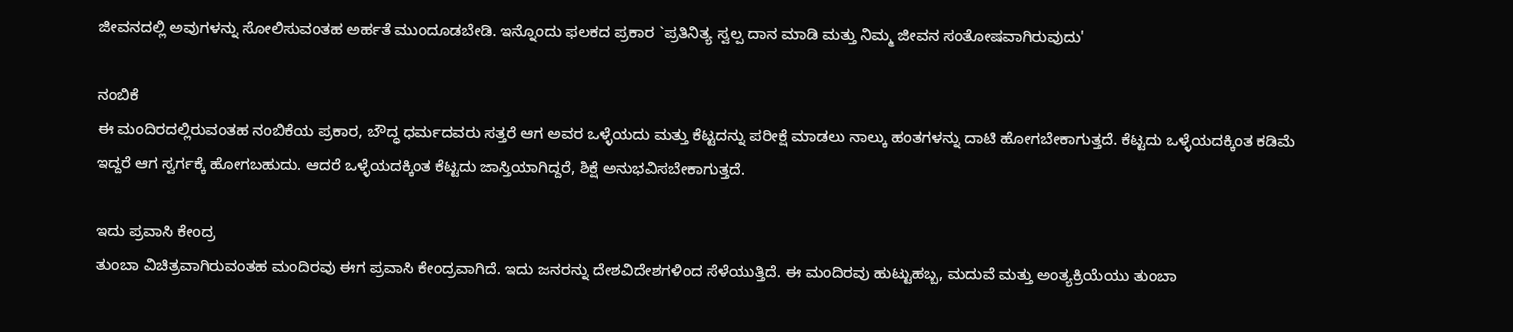ಜೀವನದಲ್ಲಿ ಅವುಗಳನ್ನು ಸೋಲಿಸುವಂತಹ ಅರ್ಹತೆ ಮುಂದೂಡಬೇಡಿ. ಇನ್ನೊಂದು ಫಲಕದ ಪ್ರಕಾರ `ಪ್ರತಿನಿತ್ಯ ಸ್ವಲ್ಪ ದಾನ ಮಾಡಿ ಮತ್ತು ನಿಮ್ಮ ಜೀವನ ಸಂತೋಷವಾಗಿರುವುದು'

ನಂಬಿಕೆ
ಈ ಮಂದಿರದಲ್ಲಿರುವಂತಹ ನಂಬಿಕೆಯ ಪ್ರಕಾರ, ಬೌದ್ಧ ಧರ್ಮದವರು ಸತ್ತರೆ ಆಗ ಅವರ ಒಳ್ಳೆಯದು ಮತ್ತು ಕೆಟ್ಟದನ್ನು ಪರೀಕ್ಷೆ ಮಾಡಲು ನಾಲ್ಕು ಹಂತಗಳನ್ನು ದಾಟಿ ಹೋಗಬೇಕಾಗುತ್ತದೆ. ಕೆಟ್ಟದು ಒಳ್ಳೆಯದಕ್ಕಿಂತ ಕಡಿಮೆ ಇದ್ದರೆ ಆಗ ಸ್ವರ್ಗಕ್ಕೆ ಹೋಗಬಹುದು. ಆದರೆ ಒಳ್ಳೆಯದಕ್ಕಿಂತ ಕೆಟ್ಟದು ಜಾಸ್ತಿಯಾಗಿದ್ದರೆ, ಶಿಕ್ಷೆ ಅನುಭವಿಸಬೇಕಾಗುತ್ತದೆ.

ಇದು ಪ್ರವಾಸಿ ಕೇಂದ್ರ
ತುಂಬಾ ವಿಚಿತ್ರವಾಗಿರುವಂತಹ ಮಂದಿರವು ಈಗ ಪ್ರವಾಸಿ ಕೇಂದ್ರವಾಗಿದೆ. ಇದು ಜನರನ್ನು ದೇಶವಿದೇಶಗಳಿಂದ ಸೆಳೆಯುತ್ತಿದೆ. ಈ ಮಂದಿರವು ಹುಟ್ಟುಹಬ್ಬ, ಮದುವೆ ಮತ್ತು ಅಂತ್ಯಕ್ರಿಯೆಯು ತುಂಬಾ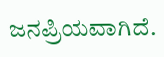ಜನಪ್ರಿಯವಾಗಿದೆ.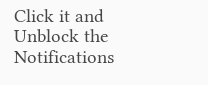Click it and Unblock the Notifications